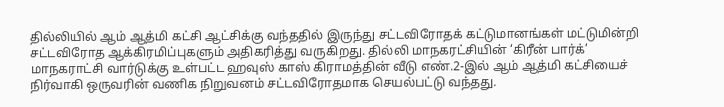தில்லியில் ஆம் ஆத்மி கட்சி ஆட்சிக்கு வந்ததில் இருந்து சட்டவிரோதக் கட்டுமானங்கள் மட்டுமின்றி சட்டவிரோத ஆக்கிரமிப்புகளும் அதிகரித்து வருகிறது. தில்லி மாநகரட்சியின் ‘கிரீன் பார்க்’ மாநகராட்சி வார்டுக்கு உள்பட்ட ஹவுஸ் காஸ் கிராமத்தின் வீடு எண்.2-இல் ஆம் ஆத்மி கட்சியைச் நிர்வாகி ஒருவரின் வணிக நிறுவனம் சட்டவிரோதமாக செயல்பட்டு வந்தது.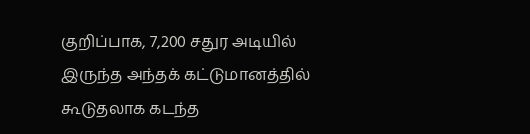குறிப்பாக, 7,200 சதுர அடியில் இருந்த அந்தக் கட்டுமானத்தில் கூடுதலாக கடந்த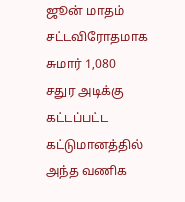ஜூன் மாதம் சட்டவிரோதமாக சுமார் 1,080 சதுர அடிக்கு கட்டப்பட்ட கட்டுமானத்தில் அந்த வணிக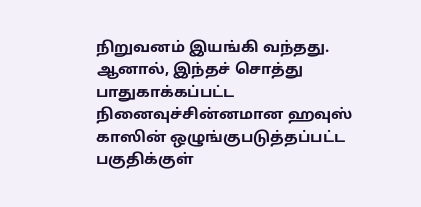நிறுவனம் இயங்கி வந்தது. ஆனால், இந்தச் சொத்து பாதுகாக்கப்பட்ட நினைவுச்சின்னமான ஹவுஸ் காஸின் ஒழுங்குபடுத்தப்பட்ட பகுதிக்குள்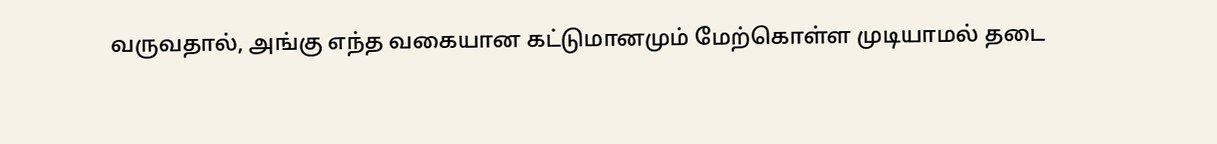வருவதால், அங்கு எந்த வகையான கட்டுமானமும் மேற்கொள்ள முடியாமல் தடை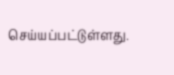செய்யப்பட்டுள்ளது.